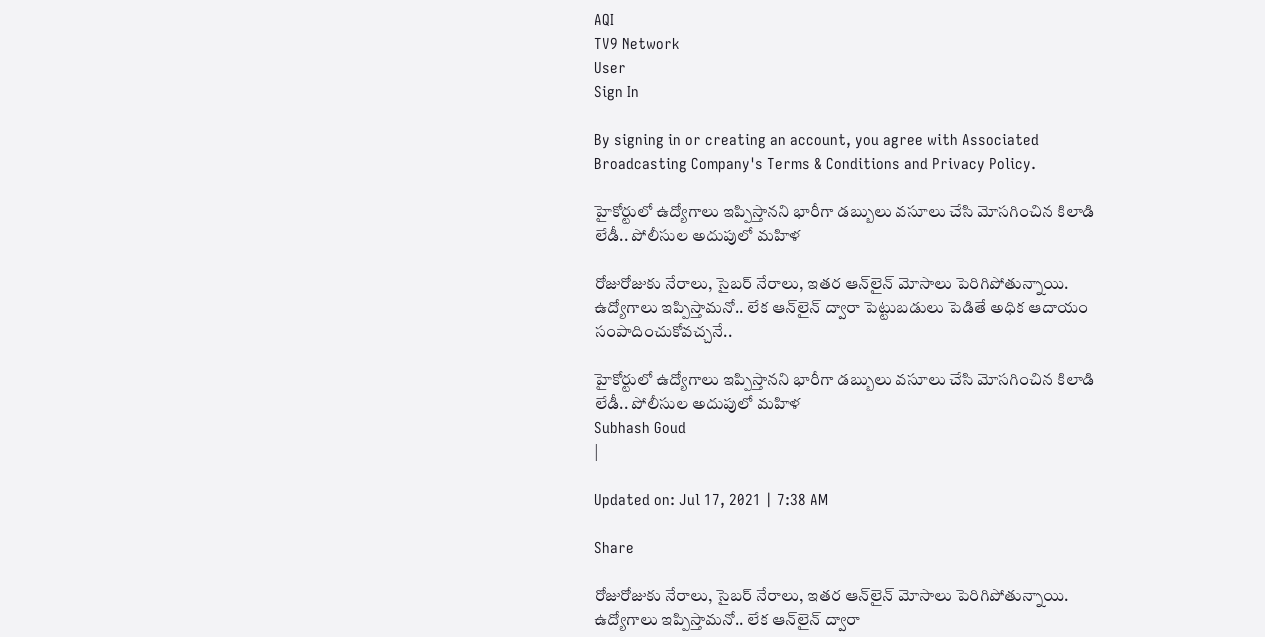AQI
TV9 Network
User
Sign In

By signing in or creating an account, you agree with Associated Broadcasting Company's Terms & Conditions and Privacy Policy.

హైకోర్టులో ఉద్యోగాలు ఇప్పిస్తానని భారీగా డబ్బులు వసూలు చేసి మోసగించిన కిలాడి లేడీ.. పోలీసుల అదుపులో మహిళ

రోజురోజుకు నేరాలు, సైబర్‌ నేరాలు, ఇతర ఆన్‌లైన్‌ మోసాలు పెరిగిపోతున్నాయి. ఉద్యోగాలు ఇప్పిస్తామనో.. లేక ఆన్‌లైన్‌ ద్వారా పెట్టుబడులు పెడితే అధిక ఆదాయం సంపాదించుకోవచ్చనే..

హైకోర్టులో ఉద్యోగాలు ఇప్పిస్తానని భారీగా డబ్బులు వసూలు చేసి మోసగించిన కిలాడి లేడీ.. పోలీసుల అదుపులో మహిళ
Subhash Goud
|

Updated on: Jul 17, 2021 | 7:38 AM

Share

రోజురోజుకు నేరాలు, సైబర్‌ నేరాలు, ఇతర ఆన్‌లైన్‌ మోసాలు పెరిగిపోతున్నాయి. ఉద్యోగాలు ఇప్పిస్తామనో.. లేక ఆన్‌లైన్‌ ద్వారా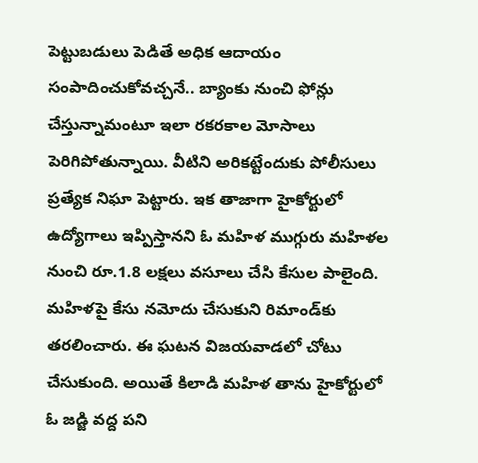పెట్టుబడులు పెడితే అధిక ఆదాయం సంపాదించుకోవచ్చనే.. బ్యాంకు నుంచి ఫోన్లు చేస్తున్నామంటూ ఇలా రకరకాల మోసాలు పెరిగిపోతున్నాయి. వీటిని అరికట్టేందుకు పోలీసులు ప్రత్యేక నిఘా పెట్టారు. ఇక తాజాగా హైకోర్టులో ఉద్యోగాలు ఇప్పిస్తానని ఓ మహిళ ముగ్గురు మహిళల నుంచి రూ.1.8 లక్షలు వసూలు చేసి కేసుల పాలైంది. మహిళపై కేసు నమోదు చేసుకుని రిమాండ్‌కు తరలించారు. ఈ ఘటన విజయవాడలో చోటు చేసుకుంది. అయితే కిలాడి మహిళ తాను హైకోర్టులో ఓ జడ్జి వద్ద పని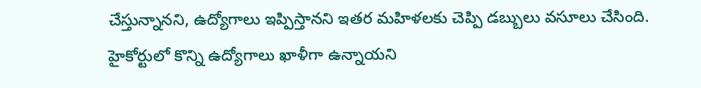చేస్తున్నానని, ఉద్యోగాలు ఇప్పిస్తానని ఇతర మహిళలకు చెప్పి డబ్బులు వసూలు చేసింది. హైకోర్టులో కొన్ని ఉద్యోగాలు ఖాళీగా ఉన్నాయని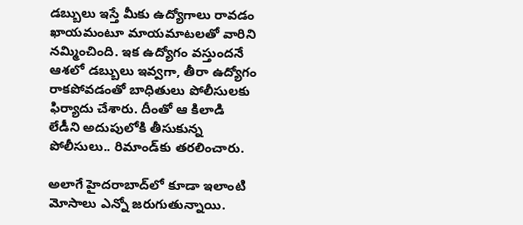డబ్బులు ఇస్తే మీకు ఉద్యోగాలు రావడం ఖాయమంటూ మాయమాటలతో వారిని నమ్మించింది. ఇక ఉద్యోగం వస్తుందనే ఆశలో డబ్బులు ఇవ్వగా, తీరా ఉద్యోగం రాకపోవడంతో బాధితులు పోలీసులకు ఫిర్యాదు చేశారు. దీంతో ఆ కిలాడి లేడీని అదుపులోకి తీసుకున్న పోలీసులు.. రిమాండ్‌కు తరలించారు.

అలాగే హైదరాబాద్‌లో కూడా ఇలాంటి మోసాలు ఎన్నో జరుగుతున్నాయి.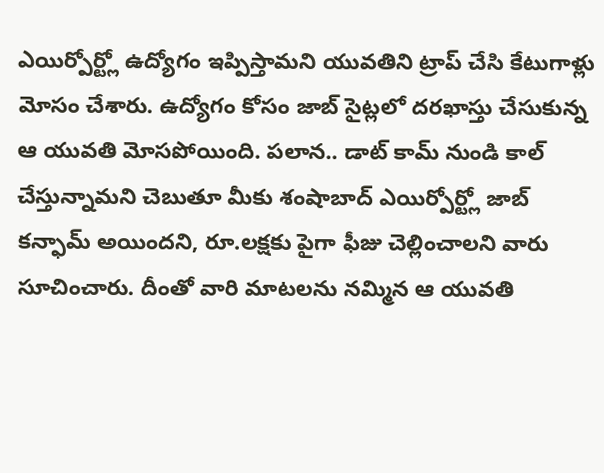ఎయిర్పోర్ట్లో ఉద్యోగం ఇప్పిస్తామని యువతిని ట్రాప్ చేసి కేటుగాళ్లు మోసం చేశారు. ఉద్యోగం కోసం జాబ్ సైట్లలో దరఖాస్తు చేసుకున్న ఆ యువతి మోసపోయింది. పలాన.. డాట్ కామ్ నుండి కాల్ చేస్తున్నామని చెబుతూ మీకు శంషాబాద్ ఎయిర్పోర్ట్లో జాబ్ కన్ఫామ్ అయిందని, రూ.లక్షకు పైగా ఫీజు చెల్లించాలని వారు సూచించారు. దీంతో వారి మాటలను నమ్మిన ఆ యువతి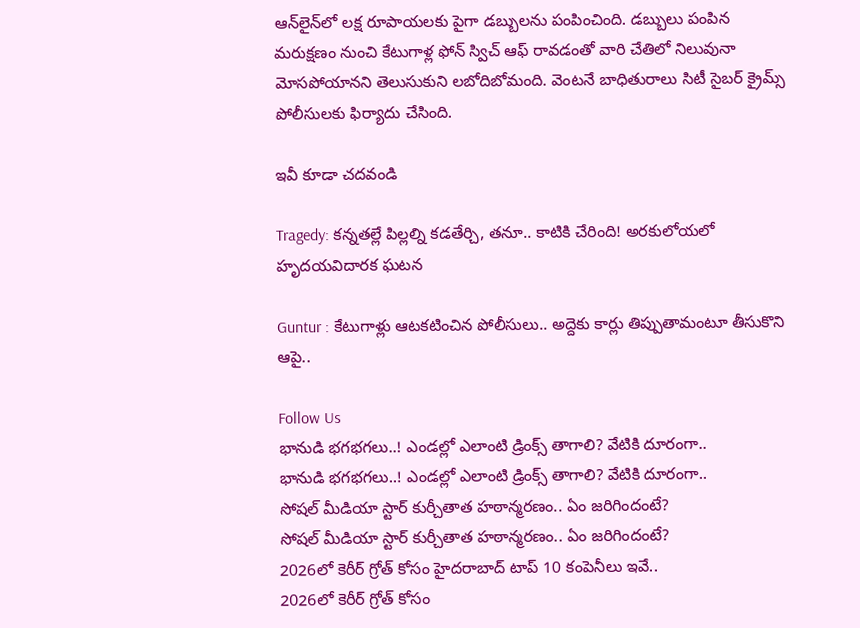ఆన్‌లైన్‌లో లక్ష రూపాయలకు పైగా డబ్బులను పంపించింది. డబ్బులు పంపిన మరుక్షణం నుంచి కేటుగాళ్ల ఫోన్ స్విచ్ ఆఫ్ రావడంతో వారి చేతిలో నిలువునా మోసపోయానని తెలుసుకుని లబోదిబోమంది. వెంటనే బాధితురాలు సిటీ సైబర్ క్రైమ్స్ పోలీసులకు ఫిర్యాదు చేసింది.

ఇవీ కూడా చదవండి

Tragedy: కన్నతల్లే పిల్లల్ని కడతేర్చి, తనూ.. కాటికి చేరింది! అరకులోయలో హృదయవిదారక ఘటన

Guntur : కేటుగాళ్లు ఆటకటించిన పోలీసులు.. అద్దెకు కార్లు తిప్పుతామంటూ తీసుకొని ఆపై..

Follow Us
భానుడి భగభగలు..! ఎండల్లో ఎలాంటి డ్రింక్స్ తాగాలి? వేటికి దూరంగా..
భానుడి భగభగలు..! ఎండల్లో ఎలాంటి డ్రింక్స్ తాగాలి? వేటికి దూరంగా..
సోషల్ మీడియా స్టార్ కుర్చీతాత హఠాన్మరణం.. ఏం జరిగిందంటే?
సోషల్ మీడియా స్టార్ కుర్చీతాత హఠాన్మరణం.. ఏం జరిగిందంటే?
2026లో కెరీర్ గ్రోత్ కోసం హైదరాబాద్ టాప్ 10 కంపెనీలు ఇవే..
2026లో కెరీర్ గ్రోత్ కోసం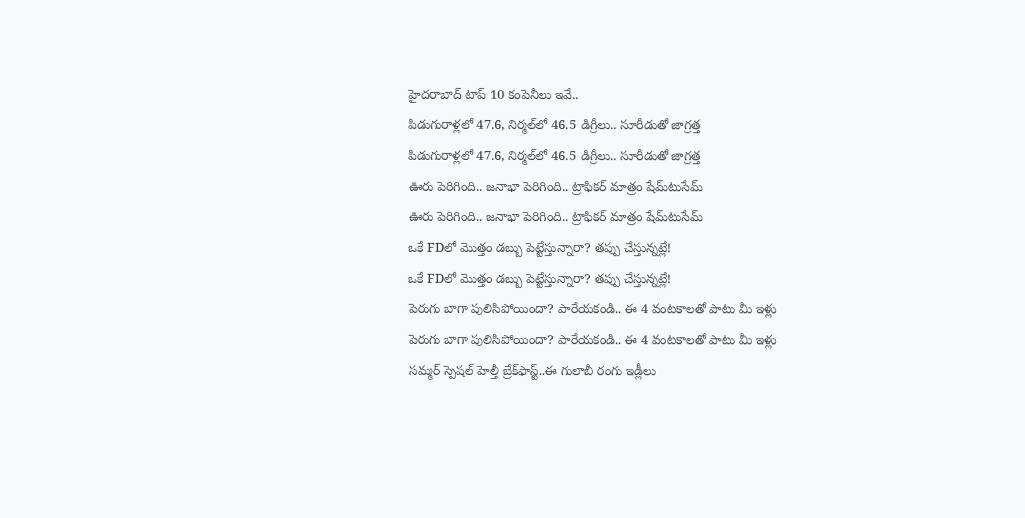హైదరాబాద్ టాప్ 10 కంపెనీలు ఇవే..
పిడుగురాళ్లలో 47.6, నిర్మల్‌లో 46.5 డిగ్రీలు.. సూరీడుతో జాగ్రత్త
పిడుగురాళ్లలో 47.6, నిర్మల్‌లో 46.5 డిగ్రీలు.. సూరీడుతో జాగ్రత్త
ఊరు పెరిగింది.. జనాభా పెరిగింది.. ట్రాఫికర్ మాత్రం షేమ్‌టుసేమ్
ఊరు పెరిగింది.. జనాభా పెరిగింది.. ట్రాఫికర్ మాత్రం షేమ్‌టుసేమ్
ఒకే FDలో మొత్తం డబ్బు పెట్టేస్తున్నారా? తప్పు చేస్తున్నట్లే!
ఒకే FDలో మొత్తం డబ్బు పెట్టేస్తున్నారా? తప్పు చేస్తున్నట్లే!
పెరుగు బాగా పులిసిపోయిందా? పారేయకండి.. ఈ 4 వంటకాలతో పాటు మీ ఇళ్లు
పెరుగు బాగా పులిసిపోయిందా? పారేయకండి.. ఈ 4 వంటకాలతో పాటు మీ ఇళ్లు
సమ్మర్‌ స్పెషల్ హెల్తీ బ్రేక్‌ఫాస్ట్‌..ఈ గులాబీ రంగు ఇడ్లీలు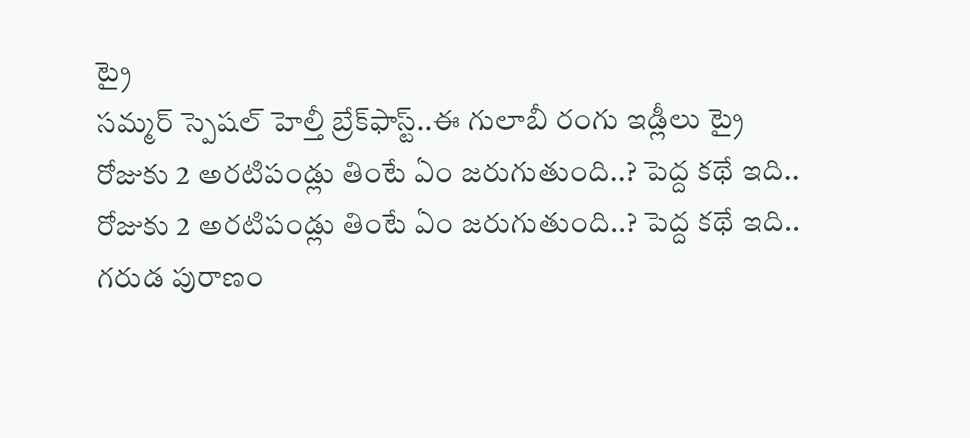ట్రై
సమ్మర్‌ స్పెషల్ హెల్తీ బ్రేక్‌ఫాస్ట్‌..ఈ గులాబీ రంగు ఇడ్లీలు ట్రై
రోజుకు 2 అరటిపండ్లు తింటే ఏం జరుగుతుంది..? పెద్ద కథే ఇది..
రోజుకు 2 అరటిపండ్లు తింటే ఏం జరుగుతుంది..? పెద్ద కథే ఇది..
గరుడ పురాణం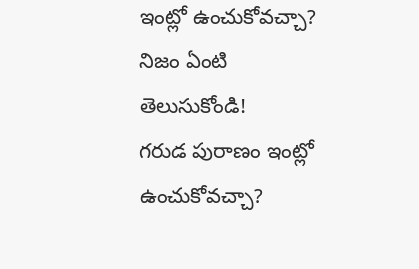ఇంట్లో ఉంచుకోవచ్చా? నిజం ఏంటి తెలుసుకోండి!
గరుడ పురాణం ఇంట్లో ఉంచుకోవచ్చా?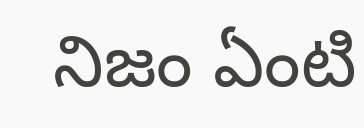నిజం ఏంటి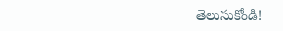తెలుసుకోండి!